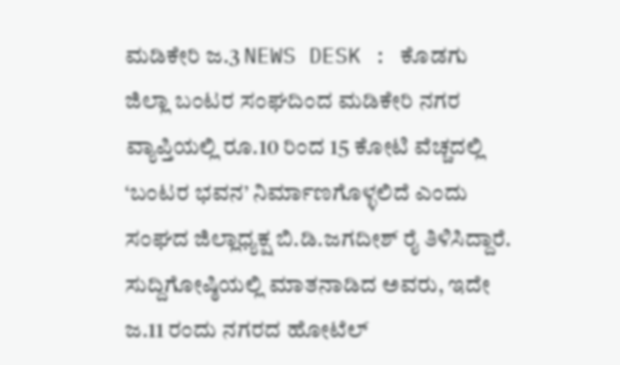ಮಡಿಕೇರಿ ಜ.3 NEWS DESK : ಕೊಡಗು ಜಿಲ್ಲಾ ಬಂಟರ ಸಂಘದಿಂದ ಮಡಿಕೇರಿ ನಗರ ವ್ಯಾಪ್ತಿಯಲ್ಲಿ ರೂ.10 ರಿಂದ 15 ಕೋಟಿ ವೆಚ್ಚದಲ್ಲಿ ‘ಬಂಟರ ಭವನ’ ನಿರ್ಮಾಣಗೊಳ್ಳಲಿದೆ ಎಂದು ಸಂಘದ ಜಿಲ್ಲಾಧ್ಯಕ್ಷ ಬಿ.ಡಿ.ಜಗದೀಶ್ ರೈ ತಿಳಿಸಿದ್ದಾರೆ. ಸುದ್ದಿಗೋಷ್ಠಿಯಲ್ಲಿ ಮಾತನಾಡಿದ ಅವರು, ಇದೇ ಜ.11 ರಂದು ನಗರದ ಹೋಟೆಲ್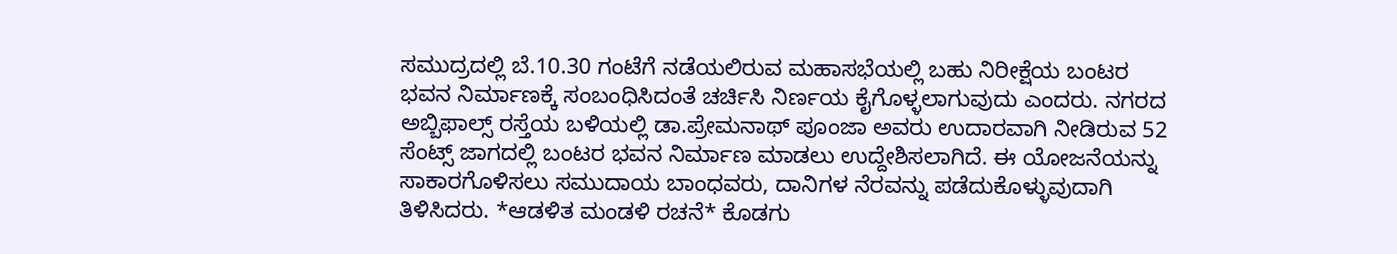ಸಮುದ್ರದಲ್ಲಿ ಬೆ.10.30 ಗಂಟೆಗೆ ನಡೆಯಲಿರುವ ಮಹಾಸಭೆಯಲ್ಲಿ ಬಹು ನಿರೀಕ್ಷೆಯ ಬಂಟರ ಭವನ ನಿರ್ಮಾಣಕ್ಕೆ ಸಂಬಂಧಿಸಿದಂತೆ ಚರ್ಚಿಸಿ ನಿರ್ಣಯ ಕೈಗೊಳ್ಳಲಾಗುವುದು ಎಂದರು. ನಗರದ ಅಬ್ಬಿಫಾಲ್ಸ್ ರಸ್ತೆಯ ಬಳಿಯಲ್ಲಿ ಡಾ.ಪ್ರೇಮನಾಥ್ ಪೂಂಜಾ ಅವರು ಉದಾರವಾಗಿ ನೀಡಿರುವ 52 ಸೆಂಟ್ಸ್ ಜಾಗದಲ್ಲಿ ಬಂಟರ ಭವನ ನಿರ್ಮಾಣ ಮಾಡಲು ಉದ್ದೇಶಿಸಲಾಗಿದೆ. ಈ ಯೋಜನೆಯನ್ನು ಸಾಕಾರಗೊಳಿಸಲು ಸಮುದಾಯ ಬಾಂಧವರು, ದಾನಿಗಳ ನೆರವನ್ನು ಪಡೆದುಕೊಳ್ಳುವುದಾಗಿ ತಿಳಿಸಿದರು. *ಆಡಳಿತ ಮಂಡಳಿ ರಚನೆ* ಕೊಡಗು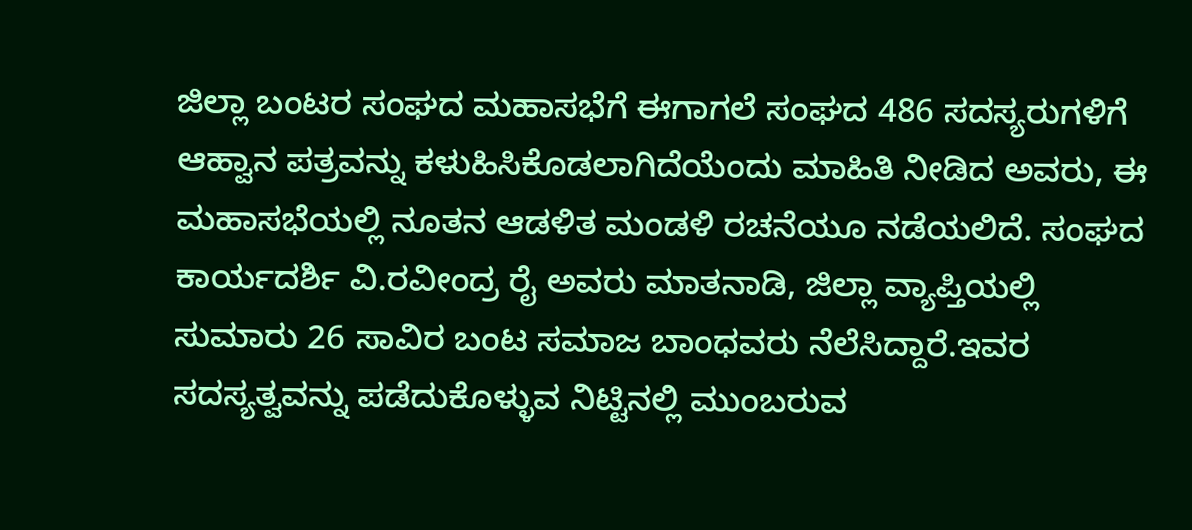ಜಿಲ್ಲಾ ಬಂಟರ ಸಂಘದ ಮಹಾಸಭೆಗೆ ಈಗಾಗಲೆ ಸಂಘದ 486 ಸದಸ್ಯರುಗಳಿಗೆ ಆಹ್ವಾನ ಪತ್ರವನ್ನು ಕಳುಹಿಸಿಕೊಡಲಾಗಿದೆಯೆಂದು ಮಾಹಿತಿ ನೀಡಿದ ಅವರು, ಈ ಮಹಾಸಭೆಯಲ್ಲಿ ನೂತನ ಆಡಳಿತ ಮಂಡಳಿ ರಚನೆಯೂ ನಡೆಯಲಿದೆ. ಸಂಘದ ಕಾರ್ಯದರ್ಶಿ ವಿ.ರವೀಂದ್ರ ರೈ ಅವರು ಮಾತನಾಡಿ, ಜಿಲ್ಲಾ ವ್ಯಾಪ್ತಿಯಲ್ಲಿ ಸುಮಾರು 26 ಸಾವಿರ ಬಂಟ ಸಮಾಜ ಬಾಂಧವರು ನೆಲೆಸಿದ್ದಾರೆ.ಇವರ ಸದಸ್ಯತ್ವವನ್ನು ಪಡೆದುಕೊಳ್ಳುವ ನಿಟ್ಟಿನಲ್ಲಿ ಮುಂಬರುವ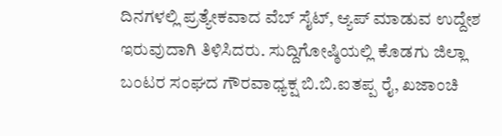ದಿನಗಳಲ್ಲಿ ಪ್ರತ್ಯೇಕವಾದ ವೆಬ್ ಸೈಟ್, ಆ್ಯಪ್ ಮಾಡುವ ಉದ್ದೇಶ ಇರುವುದಾಗಿ ತಿಳಿಸಿದರು. ಸುದ್ದಿಗೋಷ್ಠಿಯಲ್ಲಿ ಕೊಡಗು ಜಿಲ್ಲಾ ಬಂಟರ ಸಂಘದ ಗೌರವಾಧ್ಯಕ್ಷ ಬಿ.ಬಿ.ಐತಪ್ಪ ರೈ, ಖಜಾಂಚಿ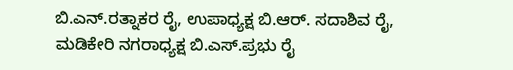ಬಿ.ಎನ್.ರತ್ನಾಕರ ರೈ, ಉಪಾಧ್ಯಕ್ಷ ಬಿ.ಆರ್. ಸದಾಶಿವ ರೈ, ಮಡಿಕೇರಿ ನಗರಾಧ್ಯಕ್ಷ ಬಿ.ಎಸ್.ಪ್ರಭು ರೈ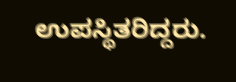ಉಪಸ್ಥಿತರಿದ್ದರು.